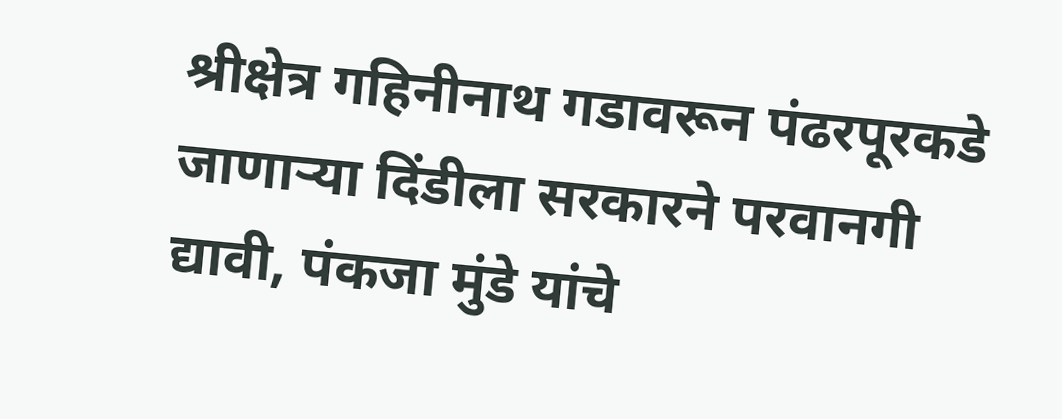श्रीक्षेत्र गहिनीनाथ गडावरून पंढरपूरकडे जाणाऱ्या दिंडीला सरकारने परवानगी द्यावी, पंकजा मुंडे यांचे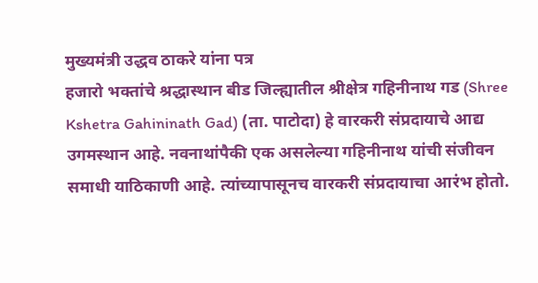मुख्यमंत्री उद्धव ठाकरे यांना पत्र
हजारो भक्तांचे श्रद्धास्थान बीड जिल्ह्यातील श्रीक्षेत्र गहिनीनाथ गड (Shree Kshetra Gahininath Gad) (ता. पाटोदा) हे वारकरी संप्रदायाचे आद्य उगमस्थान आहे. नवनाथांपैकी एक असलेल्या गहिनीनाथ यांची संजीवन समाधी याठिकाणी आहे. त्यांच्यापासूनच वारकरी संप्रदायाचा आरंभ होतो.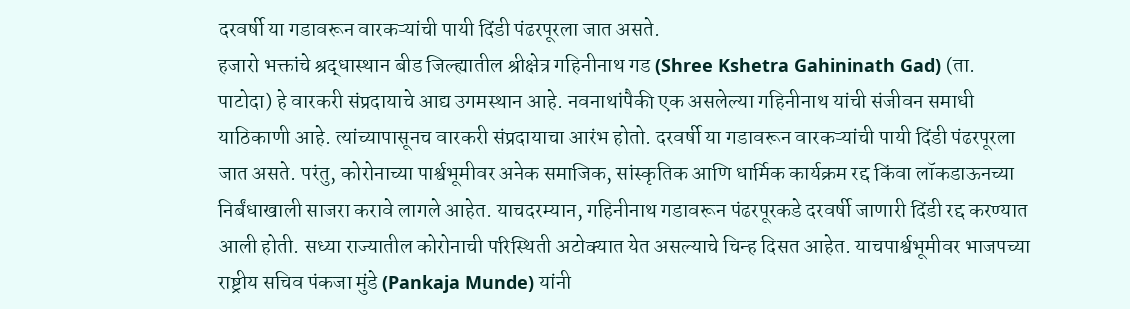दरवर्षी या गडावरून वारकऱ्यांची पायी दिंडी पंढरपूरला जात असते.
हजारो भक्तांचे श्रद्धास्थान बीड जिल्ह्यातील श्रीक्षेत्र गहिनीनाथ गड (Shree Kshetra Gahininath Gad) (ता. पाटोदा) हे वारकरी संप्रदायाचे आद्य उगमस्थान आहे. नवनाथांपैकी एक असलेल्या गहिनीनाथ यांची संजीवन समाधी याठिकाणी आहे. त्यांच्यापासूनच वारकरी संप्रदायाचा आरंभ होतो. दरवर्षी या गडावरून वारकऱ्यांची पायी दिंडी पंढरपूरला जात असते. परंतु, कोरोनाच्या पार्श्वभूमीवर अनेक समाजिक, सांस्कृतिक आणि धार्मिक कार्यक्रम रद्द किंवा लॉकडाऊनच्या निर्बंधाखाली साजरा करावे लागले आहेत. याचदरम्यान, गहिनीनाथ गडावरून पंढरपूरकडे दरवर्षी जाणारी दिंडी रद्द करण्यात आली होती. सध्या राज्यातील कोरोनाची परिस्थिती अटोक्यात येत असल्याचे चिन्ह दिसत आहेत. याचपार्श्वभूमीवर भाजपच्या राष्ट्रीय सचिव पंकजा मुंडे (Pankaja Munde) यांनी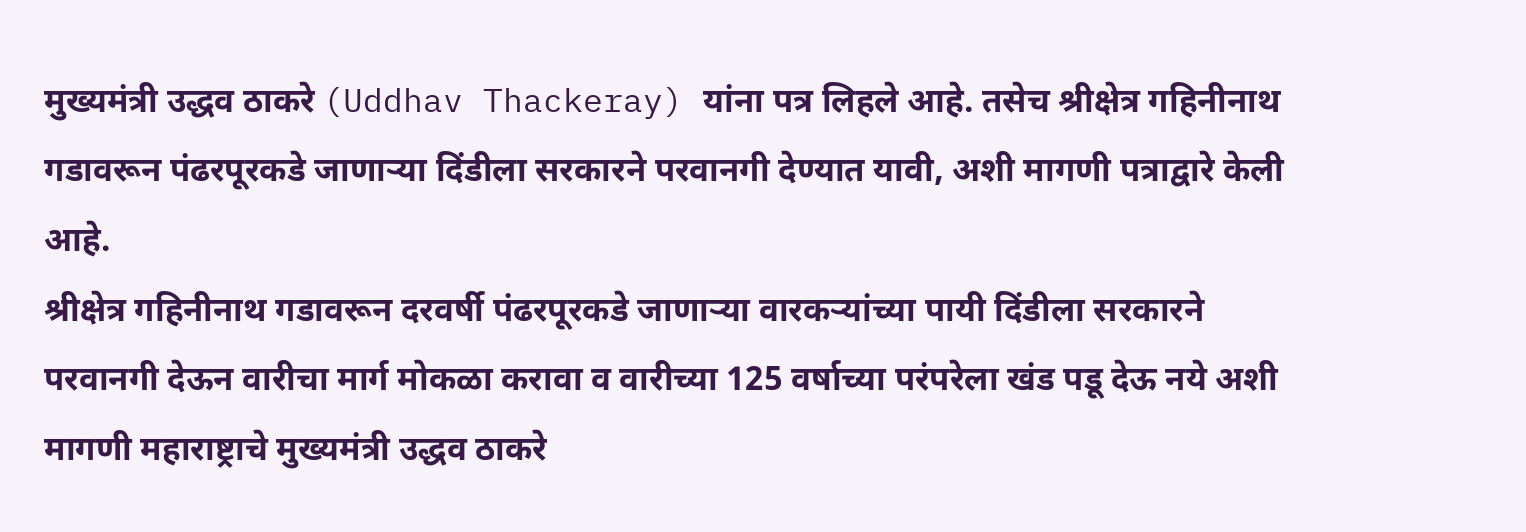मुख्यमंत्री उद्धव ठाकरे (Uddhav Thackeray) यांना पत्र लिहले आहे. तसेच श्रीक्षेत्र गहिनीनाथ गडावरून पंढरपूरकडे जाणाऱ्या दिंडीला सरकारने परवानगी देण्यात यावी, अशी मागणी पत्राद्वारे केली आहे.
श्रीक्षेत्र गहिनीनाथ गडावरून दरवर्षी पंढरपूरकडे जाणाऱ्या वारकऱ्यांच्या पायी दिंडीला सरकारने परवानगी देऊन वारीचा मार्ग मोकळा करावा व वारीच्या 125 वर्षाच्या परंपरेला खंड पडू देऊ नये अशी मागणी महाराष्ट्राचे मुख्यमंत्री उद्धव ठाकरे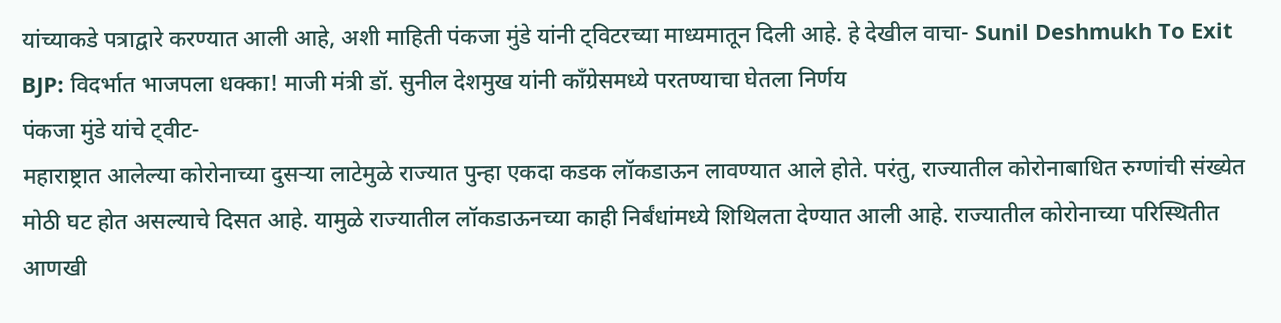यांच्याकडे पत्राद्वारे करण्यात आली आहे, अशी माहिती पंकजा मुंडे यांनी ट्विटरच्या माध्यमातून दिली आहे. हे देखील वाचा- Sunil Deshmukh To Exit BJP: विदर्भात भाजपला धक्का! माजी मंत्री डॉ. सुनील देशमुख यांनी काँग्रेसमध्ये परतण्याचा घेतला निर्णय
पंकजा मुंडे यांचे ट्वीट-
महाराष्ट्रात आलेल्या कोरोनाच्या दुसऱ्या लाटेमुळे राज्यात पुन्हा एकदा कडक लॉकडाऊन लावण्यात आले होते. परंतु, राज्यातील कोरोनाबाधित रुग्णांची संख्येत मोठी घट होत असल्याचे दिसत आहे. यामुळे राज्यातील लॉकडाऊनच्या काही निर्बंधांमध्ये शिथिलता देण्यात आली आहे. राज्यातील कोरोनाच्या परिस्थितीत आणखी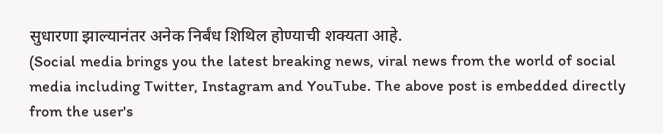सुधारणा झाल्यानंतर अनेक निर्बंध शिथिल होण्याची शक्यता आहे.
(Social media brings you the latest breaking news, viral news from the world of social media including Twitter, Instagram and YouTube. The above post is embedded directly from the user's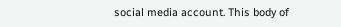social media account. This body of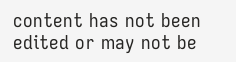content has not been edited or may not be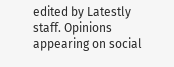edited by Latestly staff. Opinions appearing on social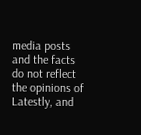media posts and the facts do not reflect the opinions of Latestly, and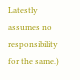Latestly assumes no responsibility for the same.)